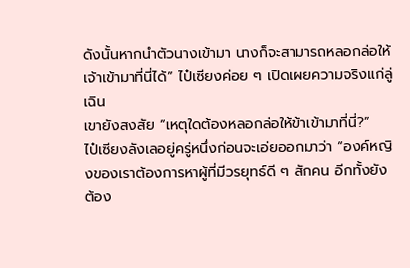ดังนั้นหากนำตัวนางเข้ามา นางก็จะสามารถหลอกล่อให้เจ้าเข้ามาที่นี่ได้” ไป๋เซียงค่อย ๆ เปิดเผยความจริงแก่ลู่เฉิน
เขายังสงสัย “เหตุใดต้องหลอกล่อให้ข้าเข้ามาที่นี่?”
ไป๋เซียงลังเลอยู่ครู่หนึ่งก่อนจะเอ่ยออกมาว่า “องค์หญิงของเราต้องการหาผู้ที่มีวรยุทธ์ดี ๆ สักคน อีกทั้งยังต้อง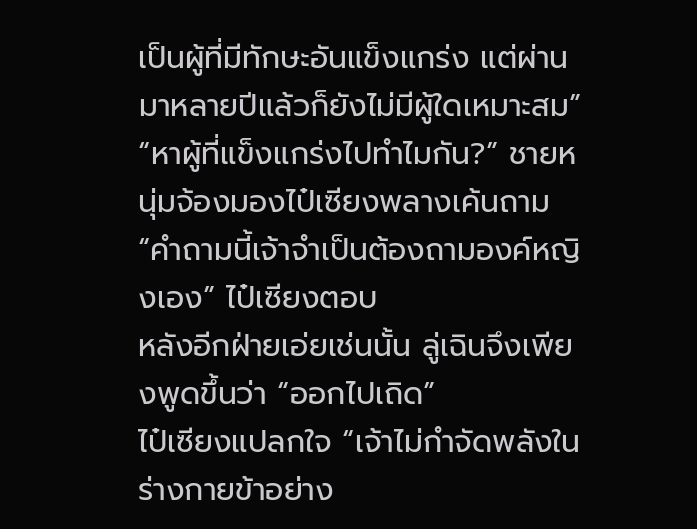เป็นผู้ที่มีทักษะอันแข็งแกร่ง แต่ผ่านมาหลายปีแล้วก็ยังไม่มีผู้ใดเหมาะสม”
“หาผู้ที่แข็งแกร่งไปทำไมกัน?” ชายหนุ่มจ้องมองไป๋เซียงพลางเค้นถาม
“คำถามนี้เจ้าจำเป็นต้องถามองค์หญิงเอง” ไป๋เซียงตอบ
หลังอีกฝ่ายเอ่ยเช่นนั้น ลู่เฉินจึงเพียงพูดขึ้นว่า “ออกไปเถิด”
ไป๋เซียงแปลกใจ “เจ้าไม่กำจัดพลังในร่างกายข้าอย่าง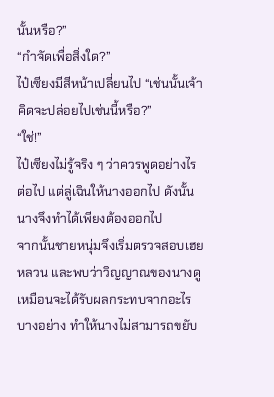นั้นหรือ?”
“กำจัดเพื่อสิ่งใด?”
ไป๋เซียงมีสีหน้าเปลี่ยนไป “เช่นนั้นเจ้าคิดจะปล่อยไปเช่นนี้หรือ?”
“ใช่!”
ไป๋เซียงไม่รู้จริง ๆ ว่าควรพูดอย่างไรต่อไป แต่ลู่เฉินให้นางออกไป ดังนั้นนางจึงทำได้เพียงต้องออกไป
จากนั้นชายหนุ่มจึงเริ่มตรวจสอบเฮยหลวน และพบว่าวิญญาณของนางดูเหมือนจะได้รับผลกระทบจากอะไรบางอย่าง ทำให้นางไม่สามารถขยับ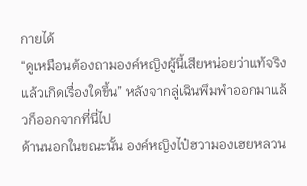กายได้
“ดูเหมือนต้องถามองค์หญิงผู้นี้เสียหน่อยว่าแท้จริงแล้วเกิดเรื่องใดขึ้น” หลังจากลู่เฉินพึมพำออกมาแล้วก็ออกจากที่นี่ไป
ด้านนอกในขณะนั้น องค์หญิงไป๋ฮวามองเฮยหลวน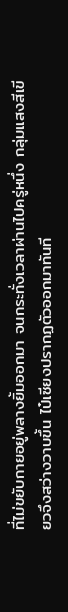ที่ไม่ขยับกายอยู่พลางยิ้มออกมา จนกระทั่งเวลาผ่านไปครู่หนึ่ง กลุ่มแสงสีเขียวจึงสว่างวาบขึ้น ไป๋เซียงปรากฏตัวออกมาทันที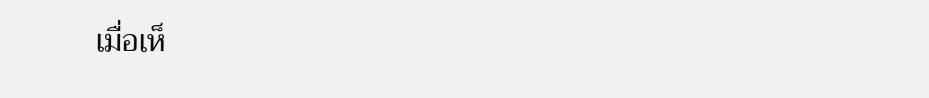เมื่อเห็